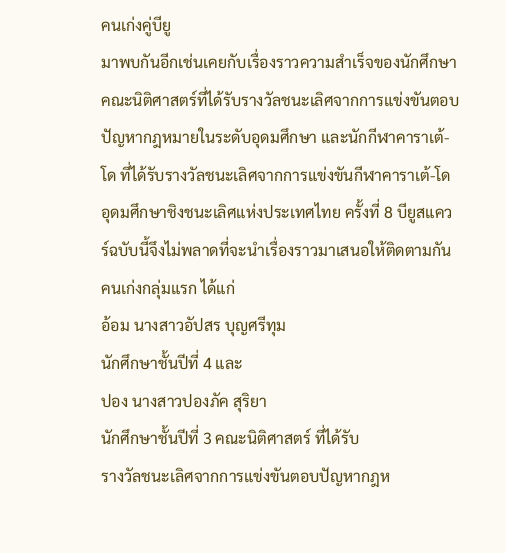คนเก่งคู่บียู
มาพบกันอีกเช่นเคยกับเรื่องราวความสำเร็จของนักศึกษาคณะนิติศาสตร์ที่ได้รับรางวัลชนะเลิศจากการแข่งขันตอบปัญหากฎหมายในระดับอุดมศึกษา และนักกีฬาคาราเต้-โด ที่ได้รับรางวัลชนะเลิศจากการแข่งขันกีฬาคาราเต้-โด อุดมศึกษาชิงชนะเลิศแห่งประเทศไทย ครั้งที่ 8 บียูสแควร์ฉบับนี้จึงไม่พลาดที่จะนำเรื่องราวมาเสนอให้ติดตามกัน
คนเก่งกลุ่มแรก ได้แก่
อ้อม นางสาวอัปสร บุญศรีทุม
นักศึกษาชั้นปีที่ 4 และ
ปอง นางสาวปองภัค สุริยา
นักศึกษาชั้นปีที่ 3 คณะนิติศาสตร์ ที่ได้รับ
รางวัลชนะเลิศจากการแข่งขันตอบปัญหากฎห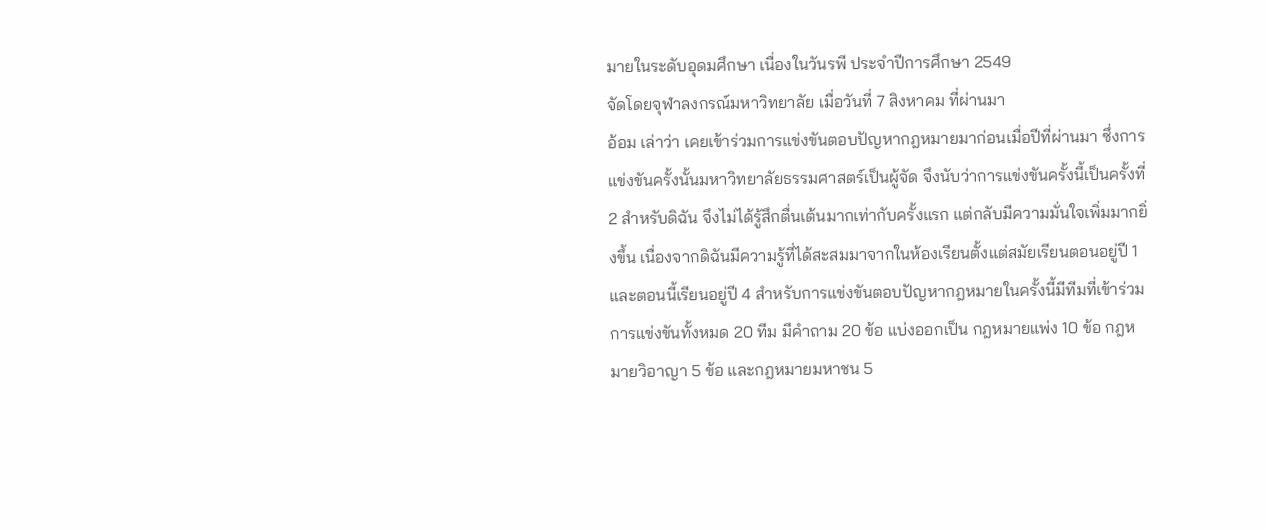มายในระดับอุดมศึกษา เนื่องในวันรพี ประจำปีการศึกษา 2549
จัดโดยจุฬาลงกรณ์มหาวิทยาลัย เมื่อวันที่ 7 สิงหาคม ที่ผ่านมา
อ้อม เล่าว่า เคยเข้าร่วมการแข่งขันตอบปัญหากฎหมายมาก่อนเมื่อปีที่ผ่านมา ซึ่งการแข่งขันครั้งนั้นมหาวิทยาลัยธรรมศาสตร์เป็นผู้จัด จึงนับว่าการแข่งขันครั้งนี้เป็นครั้งที่ 2 สำหรับดิฉัน จึงไม่ได้รู้สึกตื่นเต้นมากเท่ากับครั้งแรก แต่กลับมีความมั่นใจเพิ่มมากยิ่งขึ้น เนื่องจากดิฉันมีความรู้ที่ได้สะสมมาจากในห้องเรียนตั้งแต่สมัยเรียนตอนอยู่ปี 1 และตอนนี้เรียนอยู่ปี 4 สำหรับการแข่งขันตอบปัญหากฎหมายในครั้งนี้มีทีมที่เข้าร่วมการแข่งขันทั้งหมด 20 ทีม มีคำถาม 20 ข้อ แบ่งออกเป็น กฎหมายแพ่ง 10 ข้อ กฎหมายวิอาญา 5 ข้อ และกฎหมายมหาชน 5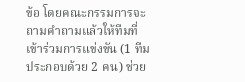ข้อ โดยคณะกรรมการจะถามคำถามแล้วให้ทีมที่เข้าร่วมการแข่งขัน (1 ทีม ประกอบด้วย 2 คน) ช่วย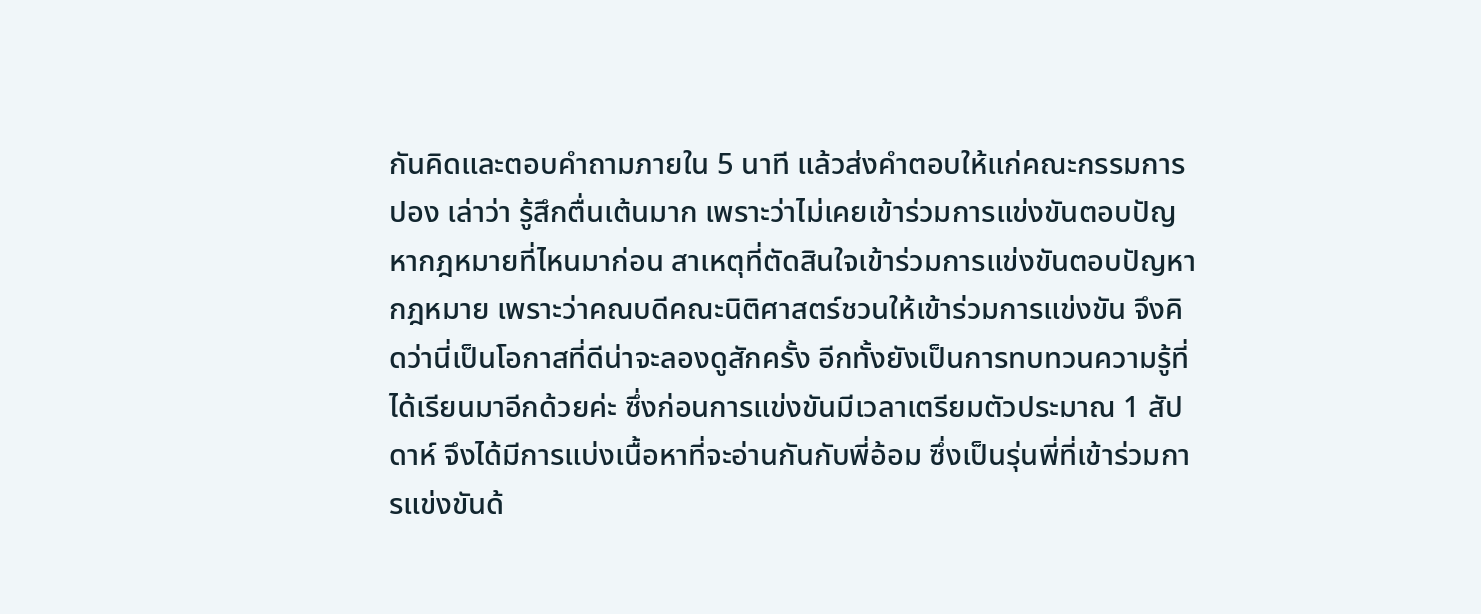กันคิดและตอบคำถามภายใน 5 นาที แล้วส่งคำตอบให้แก่คณะกรรมการ
ปอง เล่าว่า รู้สึกตื่นเต้นมาก เพราะว่าไม่เคยเข้าร่วมการแข่งขันตอบปัญหากฎหมายที่ไหนมาก่อน สาเหตุที่ตัดสินใจเข้าร่วมการแข่งขันตอบปัญหากฎหมาย เพราะว่าคณบดีคณะนิติศาสตร์ชวนให้เข้าร่วมการแข่งขัน จึงคิดว่านี่เป็นโอกาสที่ดีน่าจะลองดูสักครั้ง อีกทั้งยังเป็นการทบทวนความรู้ที่ได้เรียนมาอีกด้วยค่ะ ซึ่งก่อนการแข่งขันมีเวลาเตรียมตัวประมาณ 1 สัปดาห์ จึงได้มีการแบ่งเนื้อหาที่จะอ่านกันกับพี่อ้อม ซึ่งเป็นรุ่นพี่ที่เข้าร่วมการแข่งขันด้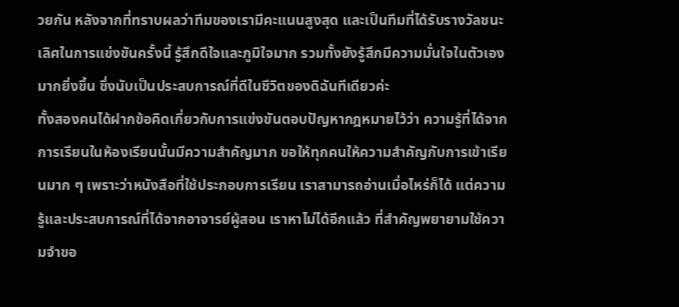วยกัน หลังจากที่ทราบผลว่าทีมของเรามีคะแนนสูงสุด และเป็นทีมที่ได้รับรางวัลชนะเลิศในการแข่งขันครั้งนี้ รู้สึกดีใจและภูมิใจมาก รวมทั้งยังรู้สึกมีความมั่นใจในตัวเองมากยิ่งขึ้น ซึ่งนับเป็นประสบการณ์ที่ดีในชีวิตของดิฉันทีเดียวค่ะ
ทั้งสองคนได้ฝากข้อคิดเกี่ยวกับการแข่งขันตอบปัญหากฎหมายไว้ว่า ความรู้ที่ได้จากการเรียนในห้องเรียนนั้นมีความสำคัญมาก ขอให้ทุกคนให้ความสำคัญกับการเข้าเรียนมาก ๆ เพราะว่าหนังสือที่ใช้ประกอบการเรียน เราสามารถอ่านเมื่อไหร่ก็ได้ แต่ความรู้และประสบการณ์ที่ได้จากอาจารย์ผู้สอน เราหาไม่ได้อีกแล้ว ที่สำคัญพยายามใช้ความจำขอ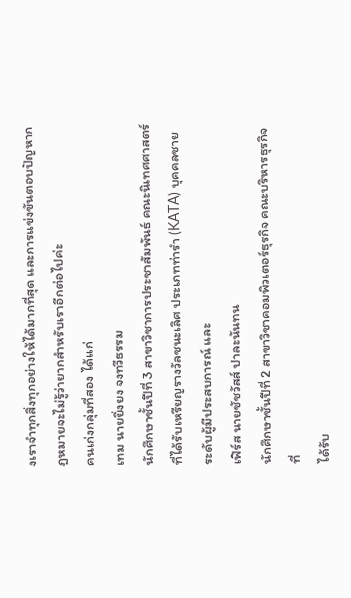งเราจำทุกสิ่งทุกอย่างให้ได้มากที่สุด และการแข่งขันตอบปัญหากฎหมายจะไม่รู้ว่ายากสำหรับเราอีกต่อไปค่ะ
คนเก่งกลุ่มที่สอง ได้แก่
เทม นายยิ่งยง จงทวีธรรม
นักศึกษาชั้นปีที่ 3 สาขาวิชาการประชาสัมพันธ์ คณะนิเทศศาสตร์ ที่ได้รับเหรียญรางวัลชนะเลิศ ประเภทท่ารำ (KATA) บุคคลชาย ระดับผู้มีประสบการณ์ และ
เฟิร์ส นายชัชวัสส์ ปาละนันทน
นักศึกษาชั้นปีที่ 2 สาขาวิชาคอมพิวเตอร์ธุรกิจ คณะบริหารธุรกิจ ที่
ได้รับ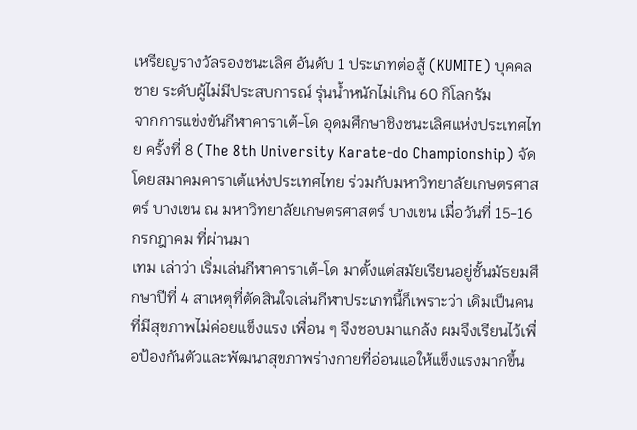เหรียญรางวัลรองชนะเลิศ อันดับ 1 ประเภทต่อสู้ (KUMITE) บุคคลชาย ระดับผู้ไม่มีประสบการณ์ รุ่นน้ำหนักไม่เกิน 60 กิโลกรัม
จากการแข่งขันกีฬาคาราเต้-โด อุดมศึกษาชิงชนะเลิศแห่งประเทศไทย ครั้งที่ 8 (The 8th University Karate-do Championship) จัดโดยสมาคมคาราเต้แห่งประเทศไทย ร่วมกับมหาวิทยาลัยเกษตรศาสตร์ บางเขน ณ มหาวิทยาลัยเกษตรศาสตร์ บางเขน เมื่อวันที่ 15-16 กรกฎาคม ที่ผ่านมา
เทม เล่าว่า เริ่มเล่นกีฬาคาราเต้-โด มาตั้งแต่สมัยเรียนอยู่ชั้นมัธยมศึกษาปีที่ 4 สาเหตุที่ตัดสินใจเล่นกีฬาประเภทนี้ก็เพราะว่า เดิมเป็นคนที่มีสุขภาพไม่ค่อยแข็งแรง เพื่อน ๆ จึงชอบมาแกล้ง ผมจึงเรียนไว้เพื่อป้องกันตัวและพัฒนาสุขภาพร่างกายที่อ่อนแอให้แข็งแรงมากขึ้น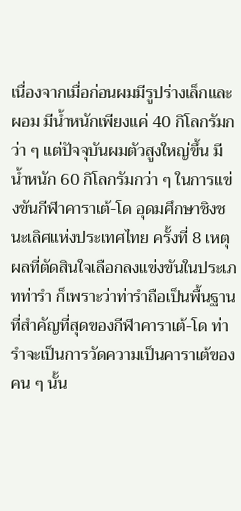เนื่องจากเมื่อก่อนผมมีรูปร่างเล็กและผอม มีน้ำหนักเพียงแค่ 40 กิโลกรัมกว่า ๆ แต่ปัจจุบันผมตัวสูงใหญ่ขึ้น มีน้ำหนัก 60 กิโลกรัมกว่า ๆ ในการแข่งขันกีฬาคาราเต้-โด อุดมศึกษาชิงชนะเลิศแห่งประเทศไทย ครั้งที่ 8 เหตุผลที่ตัดสินใจเลือกลงแข่งขันในประเภทท่ารำ ก็เพราะว่าท่ารำถือเป็นพื้นฐานที่สำคัญที่สุดของกีฬาคาราเต้-โด ท่ารำจะเป็นการวัดความเป็นคาราเต้ของคน ๆ นั้น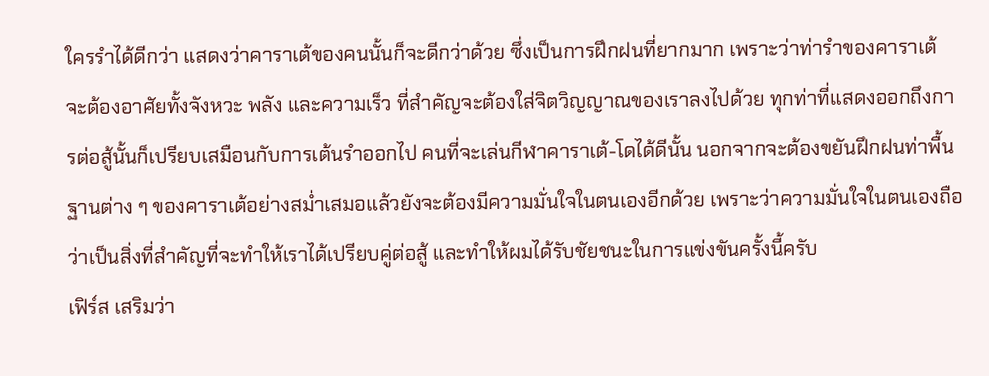ใครรำได้ดีกว่า แสดงว่าคาราเต้ของคนนั้นก็จะดีกว่าด้วย ซึ่งเป็นการฝึกฝนที่ยากมาก เพราะว่าท่ารำของคาราเต้ จะต้องอาศัยทั้งจังหวะ พลัง และความเร็ว ที่สำคัญจะต้องใส่จิตวิญญาณของเราลงไปด้วย ทุกท่าที่แสดงออกถึงการต่อสู้นั้นก็เปรียบเสมือนกับการเต้นรำออกไป คนที่จะเล่นกีฬาคาราเต้-โดได้ดีนั้น นอกจากจะต้องขยันฝึกฝนท่าพื้นฐานต่าง ๆ ของคาราเต้อย่างสม่ำเสมอแล้วยังจะต้องมีความมั่นใจในตนเองอีกด้วย เพราะว่าความมั่นใจในตนเองถือว่าเป็นสิ่งที่สำคัญที่จะทำให้เราได้เปรียบคู่ต่อสู้ และทำให้ผมได้รับชัยชนะในการแข่งขันครั้งนี้ครับ
เฟิร์ส เสริมว่า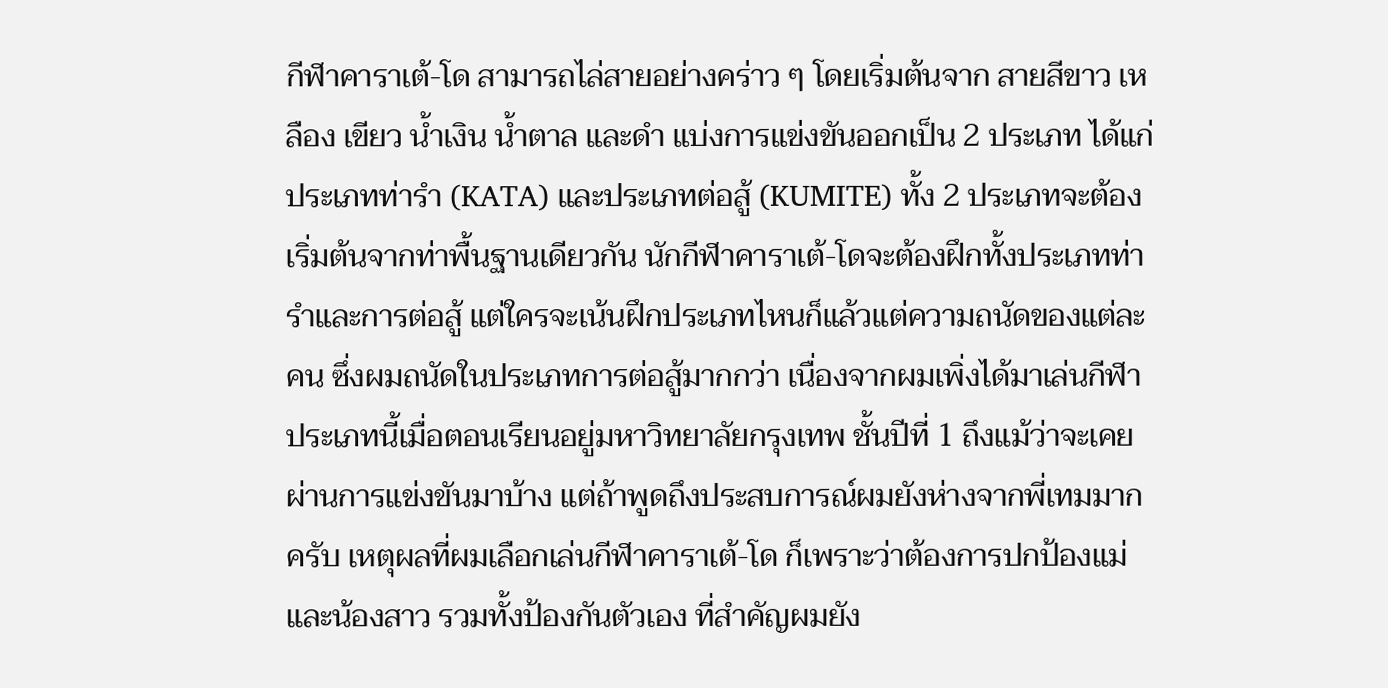กีฬาคาราเต้-โด สามารถไล่สายอย่างคร่าว ๆ โดยเริ่มต้นจาก สายสีขาว เหลือง เขียว น้ำเงิน น้ำตาล และดำ แบ่งการแข่งขันออกเป็น 2 ประเภท ได้แก่ ประเภทท่ารำ (KATA) และประเภทต่อสู้ (KUMITE) ทั้ง 2 ประเภทจะต้องเริ่มต้นจากท่าพื้นฐานเดียวกัน นักกีฬาคาราเต้-โดจะต้องฝึกทั้งประเภทท่ารำและการต่อสู้ แต่ใครจะเน้นฝึกประเภทไหนก็แล้วแต่ความถนัดของแต่ละคน ซึ่งผมถนัดในประเภทการต่อสู้มากกว่า เนื่องจากผมเพิ่งได้มาเล่นกีฬาประเภทนี้เมื่อตอนเรียนอยู่มหาวิทยาลัยกรุงเทพ ชั้นปีที่ 1 ถึงแม้ว่าจะเคยผ่านการแข่งขันมาบ้าง แต่ถ้าพูดถึงประสบการณ์ผมยังห่างจากพี่เทมมากครับ เหตุผลที่ผมเลือกเล่นกีฬาคาราเต้-โด ก็เพราะว่าต้องการปกป้องแม่และน้องสาว รวมทั้งป้องกันตัวเอง ที่สำคัญผมยัง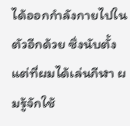ได้ออกกำลังกายไปในตัวอีกด้วย ซึ่งนับตั้งแต่ที่ผมได้เล่นกีฬา ผมรู้จักใช้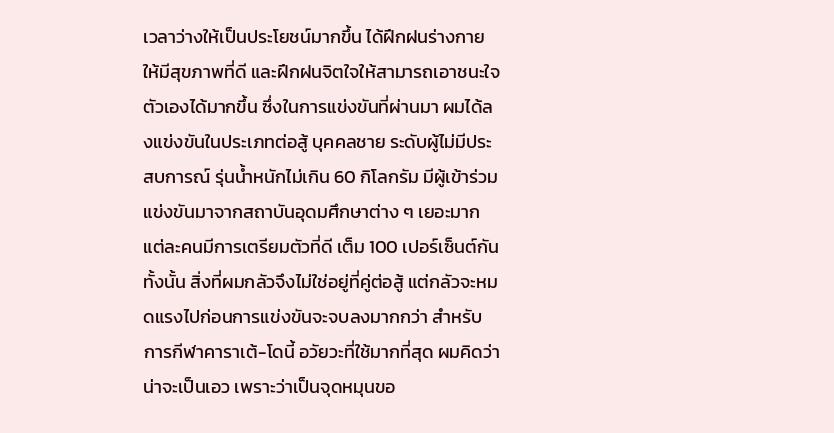เวลาว่างให้เป็นประโยชน์มากขึ้น ได้ฝึกฝนร่างกายให้มีสุขภาพที่ดี และฝึกฝนจิตใจให้สามารถเอาชนะใจตัวเองได้มากขึ้น ซึ่งในการแข่งขันที่ผ่านมา ผมได้ลงแข่งขันในประเภทต่อสู้ บุคคลชาย ระดับผู้ไม่มีประสบการณ์ รุ่นน้ำหนักไม่เกิน 60 กิโลกรัม มีผู้เข้าร่วมแข่งขันมาจากสถาบันอุดมศึกษาต่าง ๆ เยอะมาก แต่ละคนมีการเตรียมตัวที่ดี เต็ม 100 เปอร์เซ็นต์กันทั้งนั้น สิ่งที่ผมกลัวจึงไม่ใช่อยู่ที่คู่ต่อสู้ แต่กลัวจะหมดแรงไปก่อนการแข่งขันจะจบลงมากกว่า สำหรับการกีฬาคาราเต้-โดนี้ อวัยวะที่ใช้มากที่สุด ผมคิดว่าน่าจะเป็นเอว เพราะว่าเป็นจุดหมุนขอ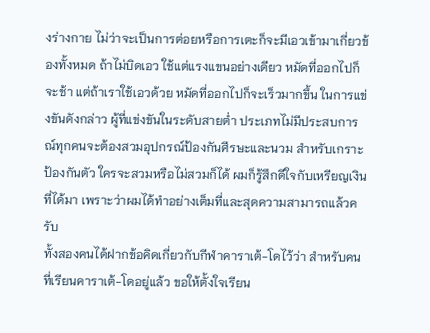งร่างกาย ไม่ว่าจะเป็นการต่อยหรือการเตะก็จะมีเอวเข้ามาเกี่ยวข้องทั้งหมด ถ้าไม่บิดเอว ใช้แต่แรงแขนอย่างเดียว หมัดที่ออกไปก็จะช้า แต่ถ้าเราใช้เอวด้วย หมัดที่ออกไปก็จะเร็วมากขึ้น ในการแข่งขันดังกล่าว ผู้ที่แข่งขันในระดับสายต่ำ ประเภทไม่มีประสบการณ์ทุกคนจะต้องสวมอุปกรณ์ป้องกันศีรษะและนวม สำหรับเกราะป้องกันตัว ใครจะสวมหรือไม่สวมก็ได้ ผมก็รู้สึกดีใจกับเหรียญเงินที่ได้มา เพราะว่าผมได้ทำอย่างเต็มที่และสุดความสามารถแล้วครับ
ทั้งสองคนได้ฝากข้อคิดเกี่ยวกับกีฬาคาราเต้-โดไว้ว่า สำหรับคนที่เรียนคาราเต้-โดอยู่แล้ว ขอให้ตั้งใจเรียน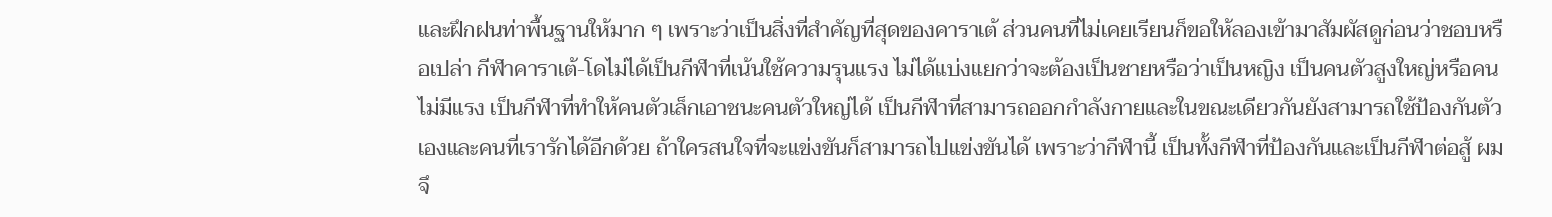และฝึกฝนท่าพื้นฐานให้มาก ๆ เพราะว่าเป็นสิ่งที่สำคัญที่สุดของคาราเต้ ส่วนคนที่ไม่เคยเรียนก็ขอให้ลองเข้ามาสัมผัสดูก่อนว่าชอบหรือเปล่า กีฬาคาราเต้-โดไม่ได้เป็นกีฬาที่เน้นใช้ความรุนแรง ไม่ได้แบ่งแยกว่าจะต้องเป็นชายหรือว่าเป็นหญิง เป็นคนตัวสูงใหญ่หรือคนไม่มีแรง เป็นกีฬาที่ทำให้คนตัวเล็กเอาชนะคนตัวใหญ่ได้ เป็นกีฬาที่สามารถออกกำลังกายและในขณะเดียวกันยังสามารถใช้ป้องกันตัวเองและคนที่เรารักได้อีกด้วย ถ้าใครสนใจที่จะแข่งขันก็สามารถไปแข่งขันได้ เพราะว่ากีฬานี้ เป็นทั้งกีฬาที่ป้องกันและเป็นกีฬาต่อสู้ ผมจึ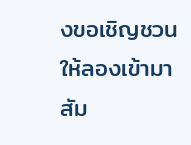งขอเชิญชวนให้ลองเข้ามาสัม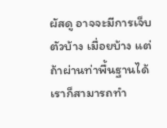ผัสดู อาจจะมีการเจ็บตัวบ้าง เมื่อยบ้าง แต่ถ้าผ่านท่าพื้นฐานได้ เราก็สามารถทำ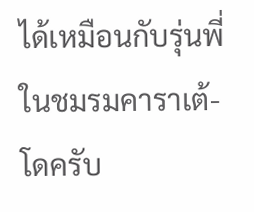ได้เหมือนกับรุ่นพี่ในชมรมคาราเต้-โดครับ